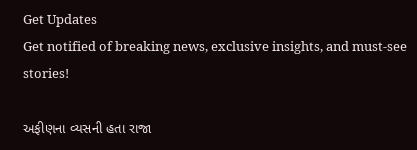Get Updates
Get notified of breaking news, exclusive insights, and must-see stories!

અફીણના વ્યસની હતા રાજા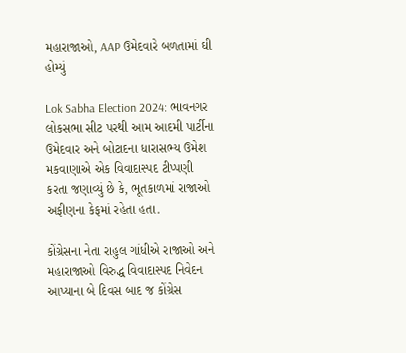મહારાજાઓ, AAP ઉમેદવારે બળતામાં ઘી હોમ્યું

Lok Sabha Election 2024: ભાવનગર લોકસભા સીટ પરથી આમ આદમી પાર્ટીના ઉમેદવાર અને બોટાદના ધારાસભ્ય ઉમેશ મકવાણાએ એક વિવાદાસ્પદ ટીપ્પણી કરતા જણાવ્યું છે કે, ભૂતકાળમાં રાજાઓ અફીણના કેફમાં રહેતા હતા.

કોંગ્રેસના નેતા રાહુલ ગાંધીએ રાજાઓ અને મહારાજાઓ વિરુદ્ધ વિવાદાસ્પદ નિવેદન આપ્યાના બે દિવસ બાદ જ કોંગ્રેસ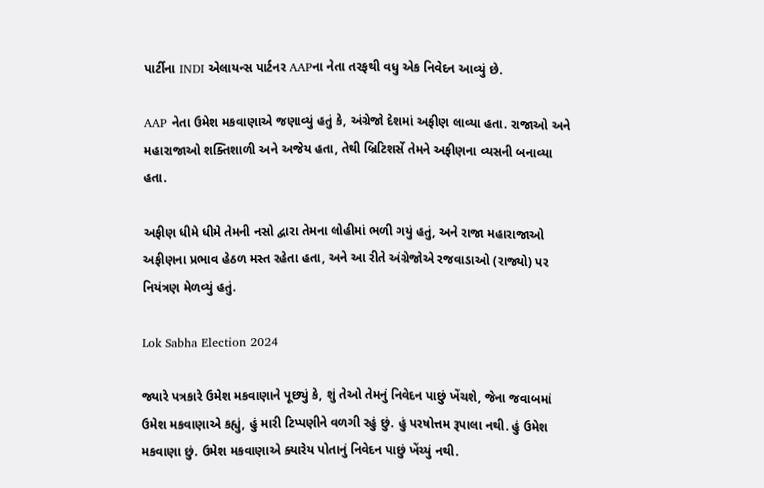પાર્ટીના INDI એલાયન્સ પાર્ટનર AAPના નેતા તરફથી વધુ એક નિવેદન આવ્યું છે.

AAP નેતા ઉમેશ મકવાણાએ જણાવ્યું હતું કે, અંગ્રેજો દેશમાં અફીણ લાવ્યા હતા. રાજાઓ અને મહારાજાઓ શક્તિશાળી અને અજેય હતા, તેથી બ્રિટિશર્સે તેમને અફીણના વ્યસની બનાવ્યા હતા.

અફીણ ધીમે ધીમે તેમની નસો દ્વારા તેમના લોહીમાં ભળી ગયું હતું, અને રાજા મહારાજાઓ અફીણના પ્રભાવ હેઠળ મસ્ત રહેતા હતા, અને આ રીતે અંગ્રેજોએ રજવાડાઓ (રાજ્યો) પર નિયંત્રણ મેળવ્યું હતું.

Lok Sabha Election 2024

જ્યારે પત્રકારે ઉમેશ મકવાણાને પૂછ્યું કે, શું તેઓ તેમનું નિવેદન પાછું ખેંચશે, જેના જવાબમાં ઉમેશ મકવાણાએ કહ્યું, હું મારી ટિપ્પણીને વળગી રહું છું. હું પરષોત્તમ રૂપાલા નથી. હું ઉમેશ મકવાણા છું. ઉમેશ મકવાણાએ ક્યારેય પોતાનું નિવેદન પાછું ખેંચ્યું નથી.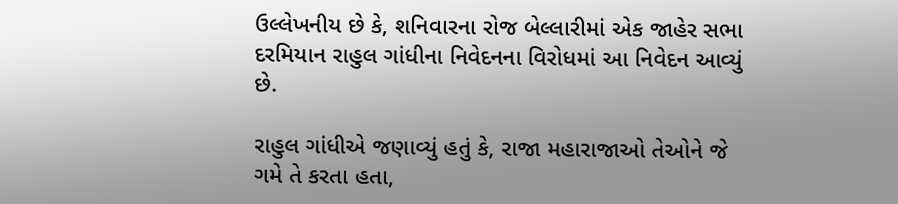ઉલ્લેખનીય છે કે, શનિવારના રોજ બેલ્લારીમાં એક જાહેર સભા દરમિયાન રાહુલ ગાંધીના નિવેદનના વિરોધમાં આ નિવેદન આવ્યું છે.

રાહુલ ગાંધીએ જણાવ્યું હતું કે, રાજા મહારાજાઓ તેઓને જે ગમે તે કરતા હતા,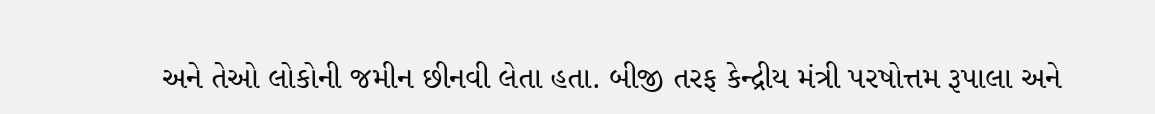અને તેઓ લોકોની જમીન છીનવી લેતા હતા. બીજી તરફ કેન્દ્રીય મંત્રી પરષોત્તમ રૂપાલા અને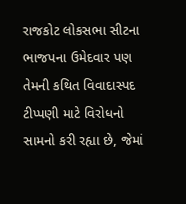રાજકોટ લોકસભા સીટના ભાજપના ઉમેદવાર પણ તેમની કથિત વિવાદાસ્પદ ટીપ્પણી માટે વિરોધનો સામનો કરી રહ્યા છે, જેમાં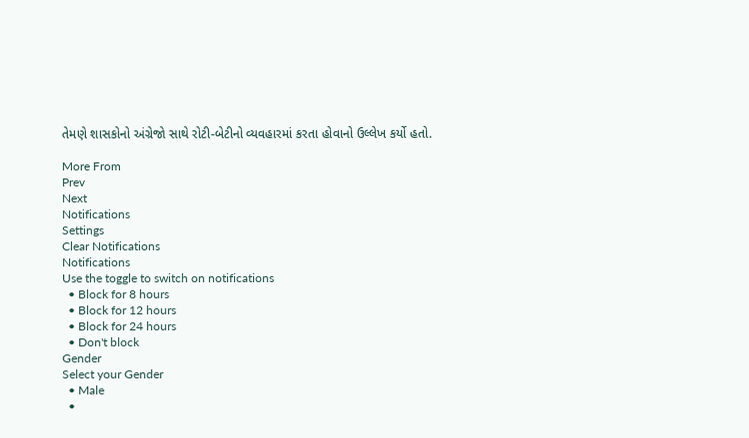તેમણે શાસકોનો અંગ્રેજો સાથે રોટી-બેટીનો વ્યવહારમાં કરતા હોવાનો ઉલ્લેખ કર્યો હતો.

More From
Prev
Next
Notifications
Settings
Clear Notifications
Notifications
Use the toggle to switch on notifications
  • Block for 8 hours
  • Block for 12 hours
  • Block for 24 hours
  • Don't block
Gender
Select your Gender
  • Male
  •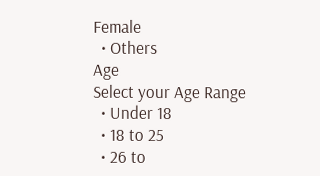Female
  • Others
Age
Select your Age Range
  • Under 18
  • 18 to 25
  • 26 to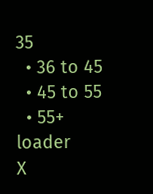35
  • 36 to 45
  • 45 to 55
  • 55+
loader
X